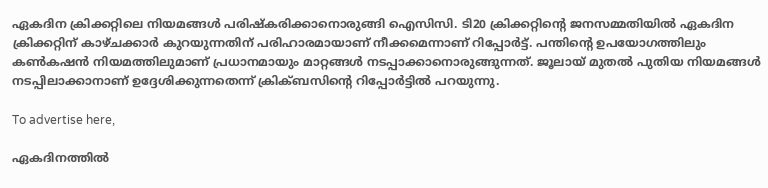ഏകദിന ക്രിക്കറ്റിലെ നിയമങ്ങള്‍ പരിഷ്‌കരിക്കാനൊരുങ്ങി ഐസിസി. ടി20 ക്രിക്കറ്റിന്റെ ജനസമ്മതിയില്‍ ഏകദിന ക്രിക്കറ്റിന് കാഴ്ചക്കാര്‍ കുറയുന്നതിന് പരിഹാരമായാണ് നീക്കമെന്നാണ് റിപ്പോര്‍ട്ട്. പന്തിന്റെ ഉപയോഗത്തിലും കണ്‍കഷന്‍ നിയമത്തിലുമാണ് പ്രധാനമായും മാറ്റങ്ങള്‍ നടപ്പാക്കാനൊരുങ്ങുന്നത്. ജൂലായ് മുതല്‍ പുതിയ നിയമങ്ങള്‍ നടപ്പിലാക്കാനാണ് ഉദ്ദേശിക്കുന്നതെന്ന് ക്രിക്ബസിന്റെ റിപ്പോര്‍ട്ടില്‍ പറയുന്നു.

To advertise here,

ഏകദിനത്തില്‍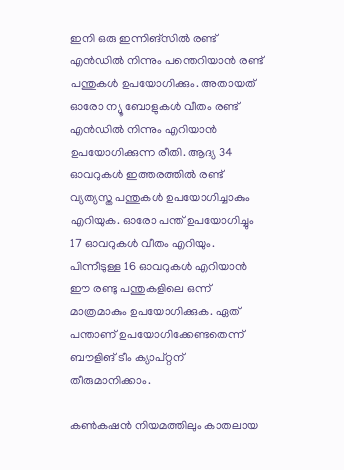ഇനി ഒരു ഇന്നിങ്‌സില്‍ രണ്ട് എന്‍ഡില്‍ നിന്നും പന്തെറിയാന്‍ രണ്ട് പന്തുകള്‍ ഉപയോഗിക്കും. അതായത് ഓരോ ന്യൂ ബോളുകള്‍ വീതം രണ്ട് എന്‍ഡില്‍ നിന്നും എറിയാന്‍ ഉപയോഗിക്കുന്ന രീതി. ആദ്യ 34 ഓവറുകള്‍ ഇത്തരത്തില്‍ രണ്ട് വ്യത്യസ്ത പന്തുകള്‍ ഉപയോഗിച്ചാകും എറിയുക. ഓരോ പന്ത് ഉപയോഗിച്ചും 17 ഓവറുകള്‍ വീതം എറിയും. പിന്നീടുള്ള 16 ഓവറുകള്‍ എറിയാന്‍ ഈ രണ്ടു പന്തുകളിലെ ഒന്ന് മാത്രമാകും ഉപയോഗിക്കുക. ഏത് പന്താണ് ഉപയോഗിക്കേണ്ടതെന്ന് ബൗളിങ് ടീം ക്യാപ്റ്റന് തീരുമാനിക്കാം.

കണ്‍കഷന്‍ നിയമത്തിലും കാതലായ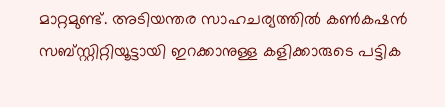മാറ്റമുണ്ട്. അടിയന്തര സാഹചര്യത്തില്‍ കണ്‍കഷന്‍ സബ്സ്റ്റിറ്റിയൂട്ടായി ഇറക്കാനുള്ള കളിക്കാരുടെ പട്ടിക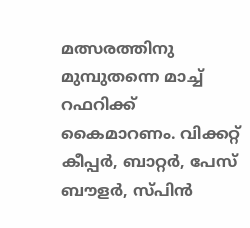മത്സരത്തിനു മുമ്പുതന്നെ മാച്ച് റഫറിക്ക് കൈമാറണം. വിക്കറ്റ് കീപ്പര്‍, ബാറ്റര്‍, പേസ് ബൗളര്‍, സ്പിന്‍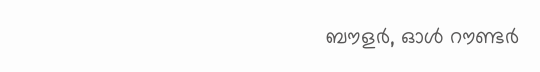ബൗളര്‍, ഓള്‍ റൗണ്ടര്‍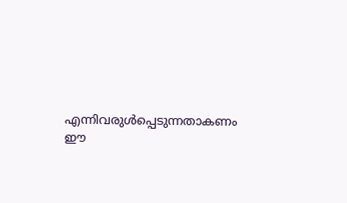എന്നിവരുള്‍പ്പെടുന്നതാകണം ഈ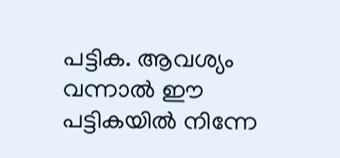പട്ടിക. ആവശ്യം വന്നാല്‍ ഈ പട്ടികയില്‍ നിന്നേ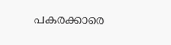പകരക്കാരെ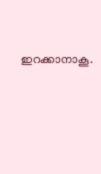ഇറക്കാനാകൂ.